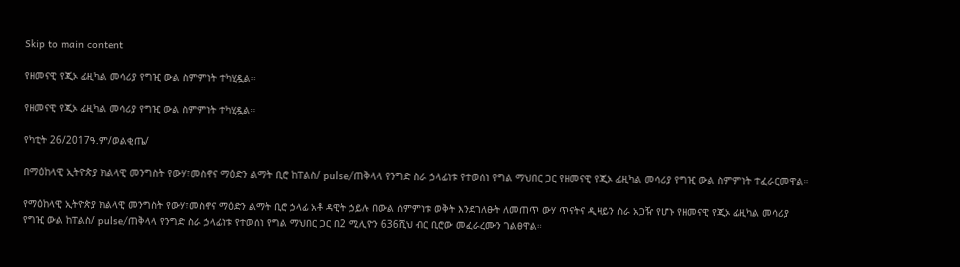Skip to main content

የዘመናዊ የጂኦ ፊዚካል መሳሪያ የግዢ ውል ስምምነት ተካሂዷል።

የዘመናዊ የጂኦ ፊዚካል መሳሪያ የግዢ ውል ስምምነት ተካሂዷል።

የካቲት 26/2017ዓ.ም/ወልቂጤ/

በማዕከላዊ ኢትዮጵያ ክልላዊ መንግስት የውሃ፣መስኖና ማዕድን ልማት ቢሮ ከፐልስ/ pulse/ጠቅላላ የንግድ ስራ ኃላፊነቱ የተወሰነ የግል ማህበር ጋር የዘመናዊ የጂኦ ፊዚካል መሳሪያ የግዢ ውል ስምምነት ተፈራርመዋል።

የማዕከላዊ ኢትዮጵያ ክልላዊ መንግስት የውሃ፣መስኖና ማዕድን ልማት ቢሮ ኃላፊ አቶ ዳዊት ኃይሉ በውል ሰምምነቱ ወቅት እንደገለፁት ለመጠጥ ውሃ ጥናትና ዲዛይን ስራ አጋዥ የሆኑ የዘመናዊ የጂኦ ፊዚካል መሳሪያ የግዢ ውል ከፐልስ/ pulse/ጠቅላላ የንግድ ስራ ኃላፊነቱ የተወሰነ የግል ማህበር ጋር በ2 ሚሊዮን 636ሺህ ብር ቢሮው መፈራረሙን ገልፀዋል።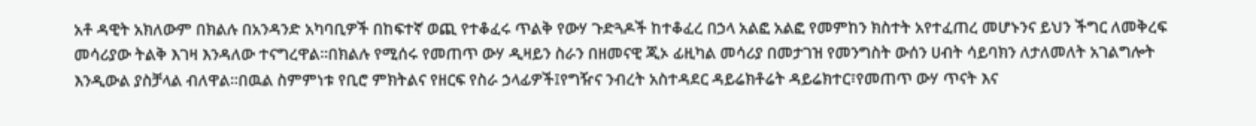አቶ ዳዊት አክለውም በክልሉ በአንዳንድ አካባቢዎች በከፍተኛ ወጪ የተቆፈሩ ጥልቅ የውሃ ጉድጓዶች ከተቆፈረ በኃላ አልፎ አልፎ የመምከን ክስተት አየተፈጠረ መሆኑንና ይህን ችግር ለመቅረፍ መሳሪያው ትልቅ እገዛ እንዳለው ተናግረዋል።በክልሉ የሚሰሩ የመጠጥ ውሃ ዲዛይን ስራን በዘመናዊ ጂኦ ፊዚካል መሳሪያ በመታገዝ የመንግስት ውሰን ሀብት ሳይባክን ለታለመለት አገልግሎት እንዲውል ያስቻላል ብለዋል።በዉል ስምምነቱ የቢሮ ምክትልና የዘርፍ የስራ ኃላፊዎች፤የግዥና ንብረት አስተዳደር ዳይሬክቶሬት ዳይሬክተር፣የመጠጥ ውሃ ጥናት እና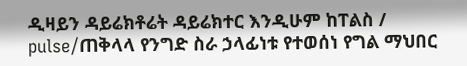ዲዛይን ዳይሬክቶሬት ዳይሬክተር እንዲሁም ከፐልስ / pulse/ጠቅላላ የንግድ ስራ ኃላፊነቱ የተወሰነ የግል ማህበር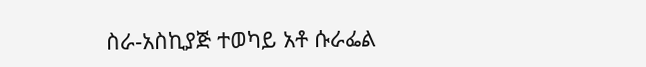ስራ-አስኪያጅ ተወካይ አቶ ሱራፌል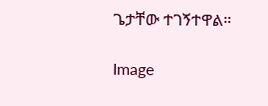ጌታቸው ተገኝተዋል።

Image